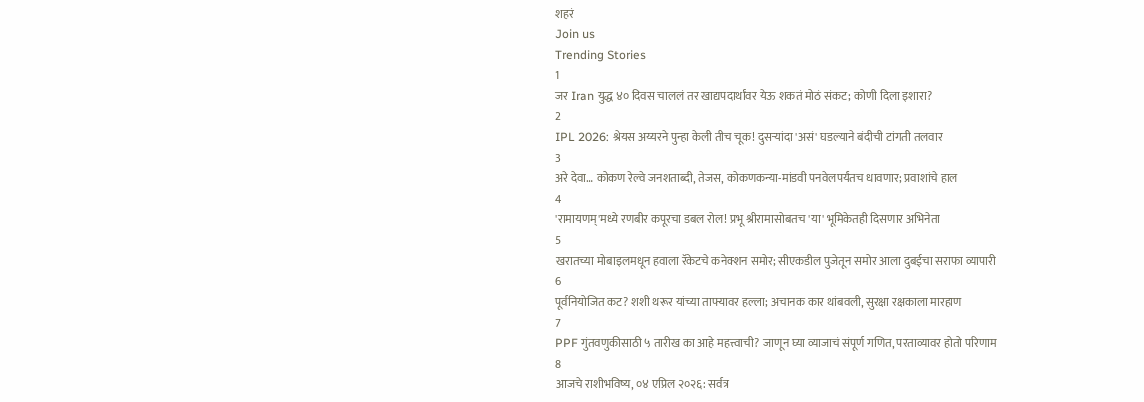शहरं
Join us
Trending Stories
1
जर Iran युद्ध ४० दिवस चाललं तर खाद्यपदार्थांवर येऊ शकतं मोठं संकट; कोणी दिला इशारा?
2
IPL 2026: श्रेयस अय्यरने पुन्हा केली तीच चूक! दुसऱ्यांदा 'असं' घडल्याने बंदीची टांगती तलवार
3
अरे देवा… कोकण रेल्वे जनशताब्दी, तेजस, कोकणकन्या-मांडवी पनवेलपर्यंतच धावणार; प्रवाशांचे हाल
4
'रामायणम्'मध्ये रणबीर कपूरचा डबल रोल! प्रभू श्रीरामासोबतच 'या' भूमिकेतही दिसणार अभिनेता
5
खरातच्या मोबाइलमधून हवाला रॅकेटचे कनेक्शन समोर; सीएकडील पुजेतून समोर आला दुबईचा सराफा व्यापारी
6
पूर्वनियोजित कट? शशी थरूर यांच्या ताफ्यावर हल्ला; अचानक कार थांबवली, सुरक्षा रक्षकाला मारहाण
7
PPF गुंतवणुकीसाठी ५ तारीख का आहे महत्त्वाची? जाणून घ्या व्याजाचं संपूर्ण गणित, परताव्यावर होतो परिणाम
8
आजचे राशीभविष्य, ०४ एप्रिल २०२६: सर्वत्र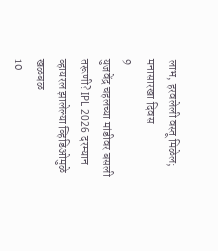लाभ, हरवलेली वस्तू मिळेल; मनासारखा दिवस
9
युजवेंद्र चहलच्या मांडीवर बसली तरूणी? IPL 2026 दरम्यान व्हायरल झालेल्या व्हिडिओमुळे खळबळ
10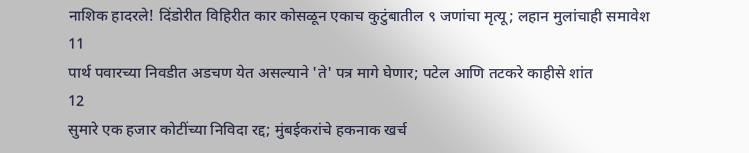नाशिक हादरले! दिंडोरीत विहिरीत कार कोसळून एकाच कुटुंबातील ९ जणांचा मृत्यू; लहान मुलांचाही समावेश
11
पार्थ पवारच्या निवडीत अडचण येत असल्याने 'ते' पत्र मागे घेणार; पटेल आणि तटकरे काहीसे शांत
12
सुमारे एक हजार कोटींच्या निविदा रद्द; मुंबईकरांचे हकनाक खर्च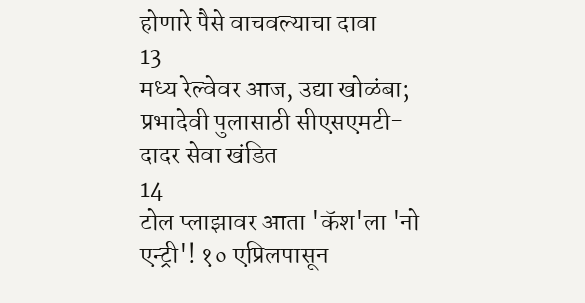होणारे पैसे वाचवल्याचा दावा
13
मध्य रेल्वेवर आज, उद्या खोळंबा; प्रभादेवी पुलासाठी सीएसएमटी-दादर सेवा खंडित
14
टोल प्लाझावर आता 'कॅश'ला 'नो एन्ट्री'! १० एप्रिलपासून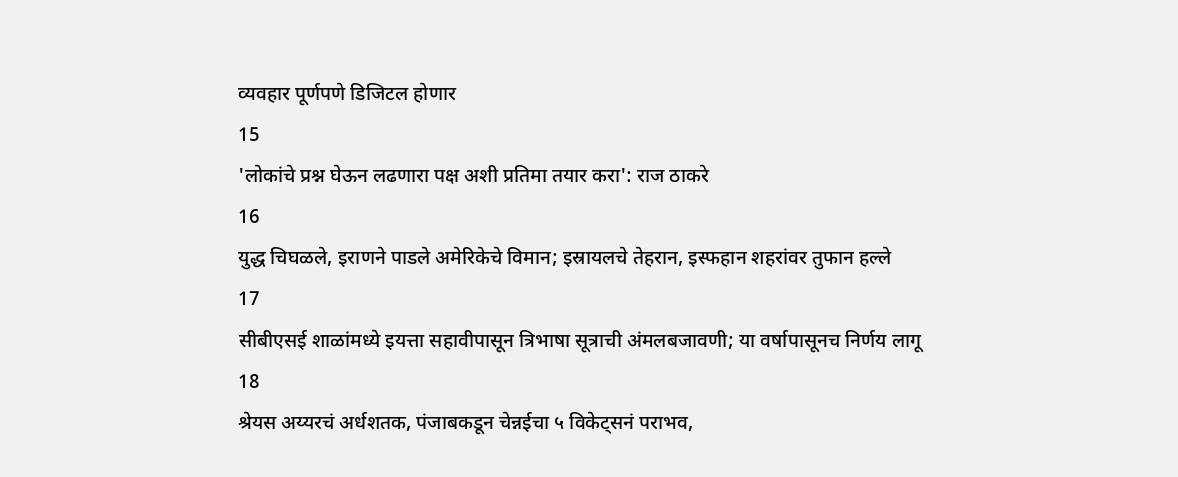व्यवहार पूर्णपणे डिजिटल होणार
15
'लोकांचे प्रश्न घेऊन लढणारा पक्ष अशी प्रतिमा तयार करा': राज ठाकरे
16
युद्ध चिघळले, इराणने पाडले अमेरिकेचे विमान; इस्रायलचे तेहरान, इस्फहान शहरांवर तुफान हल्ले
17
सीबीएसई शाळांमध्ये इयत्ता सहावीपासून त्रिभाषा सूत्राची अंमलबजावणी; या वर्षापासूनच निर्णय लागू
18
श्रेयस अय्यरचं अर्धशतक, पंजाबकडून चेन्नईचा ५ विकेट्सनं पराभव,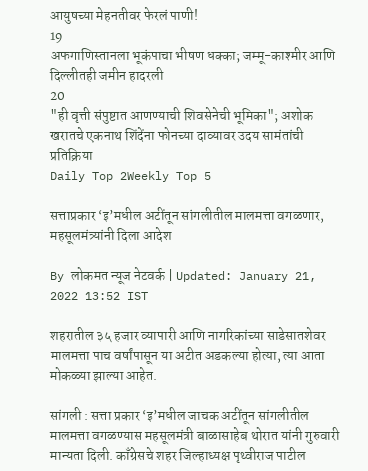आयुषच्या मेहनतीवर फेरलं पाणी!
19
अफगाणिस्तानला भूकंपाचा भीषण धक्का; जम्मू-काश्मीर आणि दिल्लीतही जमीन हादरली
20
"ही वृत्ती संपुष्टात आणण्याची शिवसेनेची भूमिका"; अशोक खरातचे एकनाथ शिंदेंना फोनच्या दाव्यावर उदय सामंतांची प्रतिक्रिया
Daily Top 2Weekly Top 5

सत्ताप्रकार ‘इ’मधील अटींतून सांगलीतील मालमत्ता वगळणार, महसूलमंत्र्यांनी दिला आदेश

By लोकमत न्यूज नेटवर्क | Updated: January 21, 2022 13:52 IST

शहरातील ३५ हजार व्यापारी आणि नागरिकांच्या साडेसातशेवर मालमत्ता पाच वर्षांपासून या अटीत अडकल्या होत्या, त्या आता मोकळ्या झाल्या आहेत.

सांगली : सत्ता प्रकार ‘इ’मधील जाचक अटींतून सांगलीतील मालमत्ता वगळण्यास महसूलमंत्री बाळासाहेब थोरात यांनी गुरुवारी मान्यता दिली. काँग्रेसचे शहर जिल्हाध्यक्ष पृथ्वीराज पाटील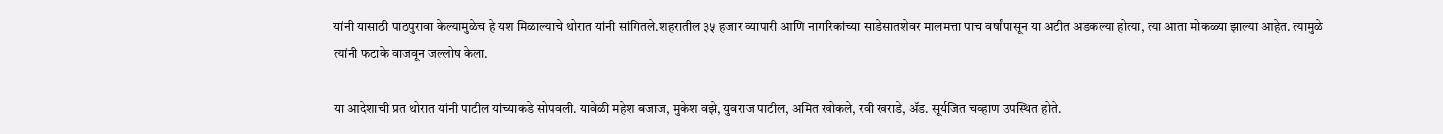यांनी यासाठी पाठपुरावा केल्यामुळेच हे यश मिळाल्याचे थोरात यांनी सांगितले.शहरातील ३५ हजार व्यापारी आणि नागरिकांच्या साडेसातशेवर मालमत्ता पाच वर्षांपासून या अटीत अडकल्या होत्या, त्या आता मोकळ्या झाल्या आहेत. त्यामुळे त्यांनी फटाके वाजवून जल्लोष केला.

या आदेशाची प्रत थोरात यांनी पाटील यांच्याकडे सोपवली. यावेळी महेश बजाज, मुकेश वझे, युवराज पाटील, अमित खोकले, रवी खराडे, ॲड. सूर्यजित चव्हाण उपस्थित होते.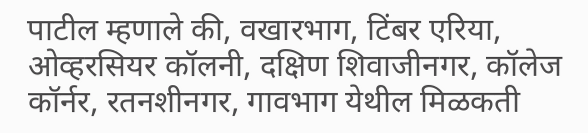पाटील म्हणाले की, वखारभाग, टिंबर एरिया, ओव्हरसियर कॉलनी, दक्षिण शिवाजीनगर, कॉलेज कॉर्नर, रतनशीनगर, गावभाग येथील मिळकती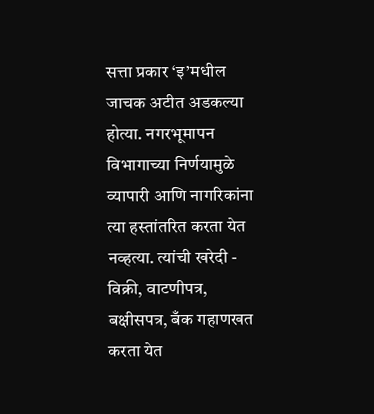सत्ता प्रकार ‘इ’मधील जाचक अटीत अडकल्या होत्या. नगरभूमापन विभागाच्या निर्णयामुळे व्यापारी आणि नागरिकांना त्या हस्तांतरित करता येत नव्हत्या. त्यांची खरेदी - विक्री, वाटणीपत्र, बक्षीसपत्र, बँक गहाणखत करता येत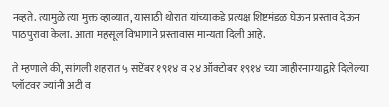नव्हते. त्यामुळे त्या मुक्त व्हाव्यात, यासाठी थोरात यांच्याकडे प्रत्यक्ष शिष्टमंडळ घेऊन प्रस्ताव देऊन पाठपुरावा केला. आता महसूल विभागाने प्रस्तावास मान्यता दिली आहे.

ते म्हणाले की, सांगली शहरात ५ सप्टेंबर १९१४ व २४ ऑक्टोबर १९१४ च्या जाहीरनाम्याद्वारे दिलेल्या प्लॉटवर ज्यांनी अटी व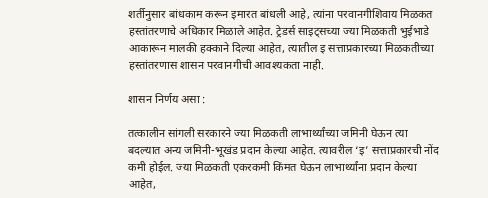शर्तीनुसार बांधकाम करून इमारत बांधली आहे, त्यांना परवानगीशिवाय मिळकत हस्तांतरणाचे अधिकार मिळाले आहेत. ट्रेडर्स साइट्सच्या ज्या मिळकती भुईभाडे आकारून मालकी हक्काने दिल्या आहेत, त्यातील इ सत्ताप्रकारच्या मिळकतीच्या हस्तांतरणास शासन परवानगीची आवश्यकता नाही.

शासन निर्णय असा :

तत्कालीन सांगली सरकारने ज्या मिळकती लाभार्थ्यांच्या जमिनी घेऊन त्या बदल्यात अन्य जमिनी-भूखंड प्रदान केल्या आहेत. त्यावरील ‘इ’ सत्ताप्रकारची नोंद कमी होईल. ज्या मिळकती एकरकमी किंमत घेऊन लाभार्थ्यांना प्रदान केल्या आहेत,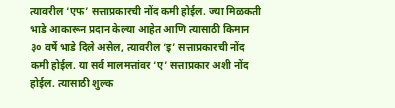त्यावरील ‘एफ’ सत्ताप्रकारची नोंद कमी होईल. ज्या मिळकती भाडे आकारून प्रदान केल्या आहेत आणि त्यासाठी किमान ३० वर्षे भाडे दिले असेल, त्यावरील ‘इ’ सत्ताप्रकारची नोंद कमी होईल. या सर्व मालमत्तांवर ‘ए’ सत्ताप्रकार अशी नोंद होईल. त्यासाठी शुल्क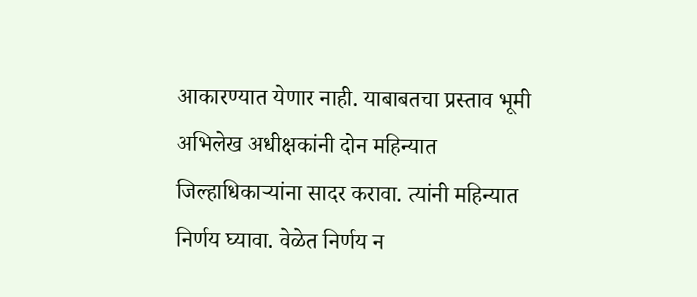आकारण्यात येणार नाही. याबाबतचा प्रस्ताव भूमी अभिलेख अधीक्षकांनी दोन महिन्यात जिल्हाधिकाऱ्यांना सादर करावा. त्यांनी महिन्यात निर्णय घ्यावा. वेळेत निर्णय न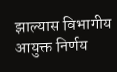झाल्यास विभागीय आयुक्त निर्णय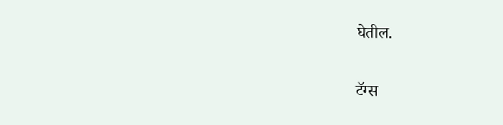घेतील.

टॅग्स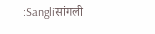:Sangliसांगली